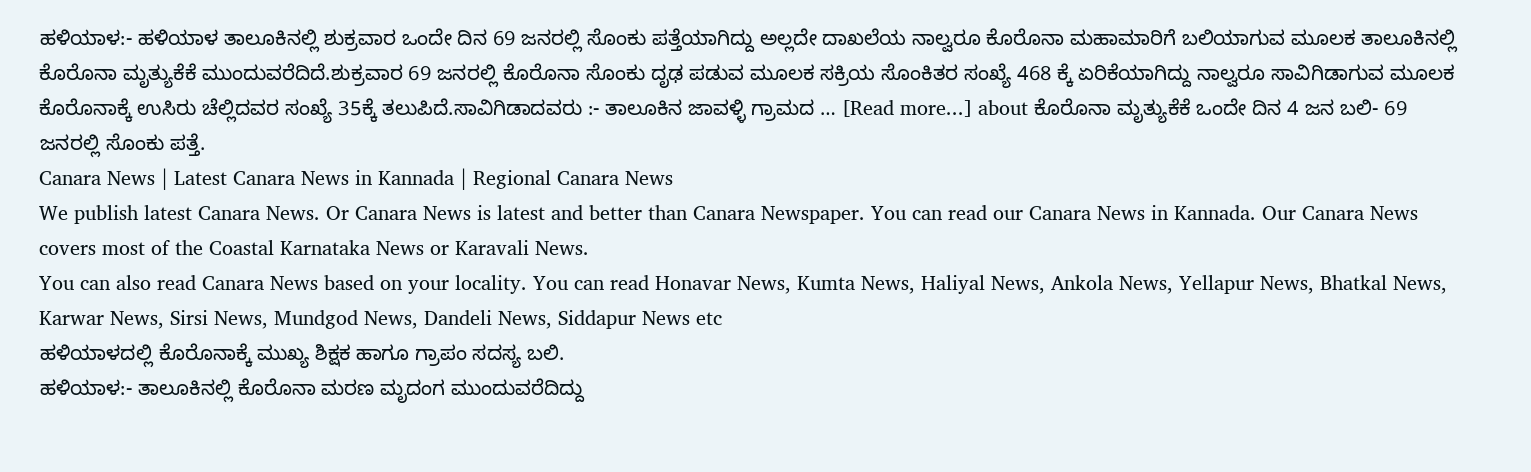ಹಳಿಯಾಳ:- ಹಳಿಯಾಳ ತಾಲೂಕಿನಲ್ಲಿ ಶುಕ್ರವಾರ ಒಂದೇ ದಿನ 69 ಜನರಲ್ಲಿ ಸೊಂಕು ಪತ್ತೆಯಾಗಿದ್ದು ಅಲ್ಲದೇ ದಾಖಲೆಯ ನಾಲ್ವರೂ ಕೊರೊನಾ ಮಹಾಮಾರಿಗೆ ಬಲಿಯಾಗುವ ಮೂಲಕ ತಾಲೂಕಿನಲ್ಲಿ ಕೊರೊನಾ ಮೃತ್ಯುಕೆಕೆ ಮುಂದುವರೆದಿದೆ.ಶುಕ್ರವಾರ 69 ಜನರಲ್ಲಿ ಕೊರೊನಾ ಸೊಂಕು ದೃಢ ಪಡುವ ಮೂಲಕ ಸಕ್ರಿಯ ಸೊಂಕಿತರ ಸಂಖ್ಯೆ 468 ಕ್ಕೆ ಏರಿಕೆಯಾಗಿದ್ದು ನಾಲ್ವರೂ ಸಾವಿಗಿಡಾಗುವ ಮೂಲಕ ಕೊರೊನಾಕ್ಕೆ ಉಸಿರು ಚೆಲ್ಲಿದವರ ಸಂಖ್ಯೆ 35ಕ್ಕೆ ತಲುಪಿದೆ.ಸಾವಿಗಿಡಾದವರು :- ತಾಲೂಕಿನ ಜಾವಳ್ಳಿ ಗ್ರಾಮದ … [Read more...] about ಕೊರೊನಾ ಮೃತ್ಯುಕೆಕೆ ಒಂದೇ ದಿನ 4 ಜನ ಬಲಿ- 69 ಜನರಲ್ಲಿ ಸೊಂಕು ಪತ್ತೆ.
Canara News | Latest Canara News in Kannada | Regional Canara News
We publish latest Canara News. Or Canara News is latest and better than Canara Newspaper. You can read our Canara News in Kannada. Our Canara News covers most of the Coastal Karnataka News or Karavali News.
You can also read Canara News based on your locality. You can read Honavar News, Kumta News, Haliyal News, Ankola News, Yellapur News, Bhatkal News, Karwar News, Sirsi News, Mundgod News, Dandeli News, Siddapur News etc
ಹಳಿಯಾಳದಲ್ಲಿ ಕೊರೊನಾಕ್ಕೆ ಮುಖ್ಯ ಶಿಕ್ಷಕ ಹಾಗೂ ಗ್ರಾಪಂ ಸದಸ್ಯ ಬಲಿ.
ಹಳಿಯಾಳ:- ತಾಲೂಕಿನಲ್ಲಿ ಕೊರೊನಾ ಮರಣ ಮೃದಂಗ ಮುಂದುವರೆದಿದ್ದು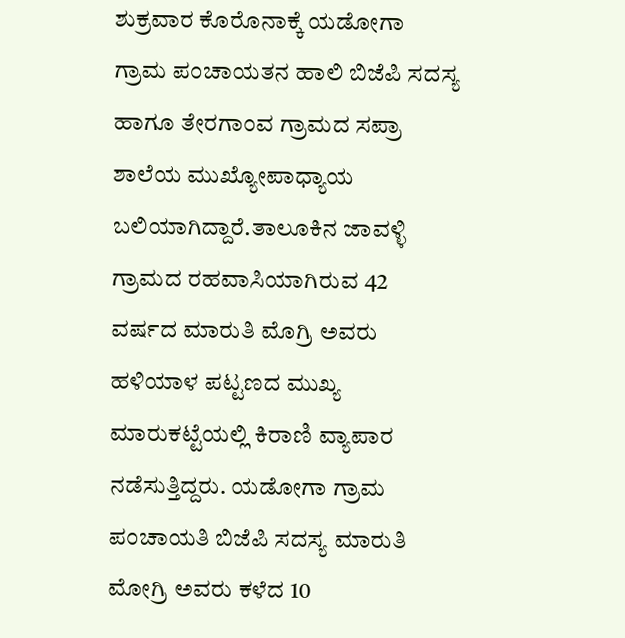ಶುಕ್ರವಾರ ಕೊರೊನಾಕ್ಕೆ ಯಡೋಗಾ ಗ್ರಾಮ ಪಂಚಾಯತನ ಹಾಲಿ ಬಿಜೆಪಿ ಸದಸ್ಯ ಹಾಗೂ ತೇರಗಾಂವ ಗ್ರಾಮದ ಸಪ್ರಾ ಶಾಲೆಯ ಮುಖ್ಯೋಪಾಧ್ಯಾಯ ಬಲಿಯಾಗಿದ್ದಾರೆ.ತಾಲೂಕಿನ ಜಾವಳ್ಳಿ ಗ್ರಾಮದ ರಹವಾಸಿಯಾಗಿರುವ 42 ವರ್ಷದ ಮಾರುತಿ ಮೊಗ್ರಿ ಅವರು ಹಳಿಯಾಳ ಪಟ್ಟಣದ ಮುಖ್ಯ ಮಾರುಕಟ್ಟೆಯಲ್ಲಿ ಕಿರಾಣಿ ವ್ಯಾಪಾರ ನಡೆಸುತ್ತಿದ್ದರು. ಯಡೋಗಾ ಗ್ರಾಮ ಪಂಚಾಯತಿ ಬಿಜೆಪಿ ಸದಸ್ಯ ಮಾರುತಿ ಮೋಗ್ರಿ ಅವರು ಕಳೆದ 10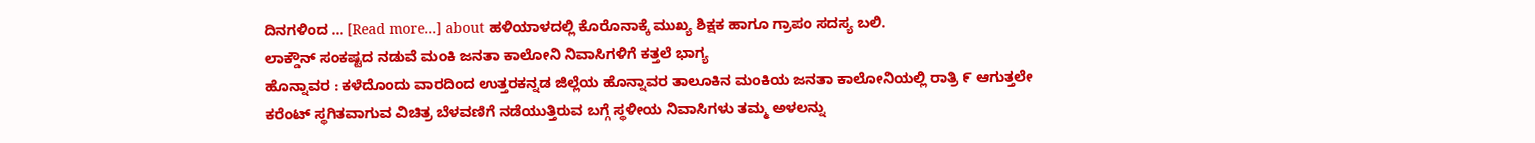ದಿನಗಳಿಂದ … [Read more...] about ಹಳಿಯಾಳದಲ್ಲಿ ಕೊರೊನಾಕ್ಕೆ ಮುಖ್ಯ ಶಿಕ್ಷಕ ಹಾಗೂ ಗ್ರಾಪಂ ಸದಸ್ಯ ಬಲಿ.
ಲಾಕ್ಡೌನ್ ಸಂಕಷ್ಟದ ನಡುವೆ ಮಂಕಿ ಜನತಾ ಕಾಲೋನಿ ನಿವಾಸಿಗಳಿಗೆ ಕತ್ತಲೆ ಭಾಗ್ಯ
ಹೊನ್ನಾವರ : ಕಳೆದೊಂದು ವಾರದಿಂದ ಉತ್ತರಕನ್ನಡ ಜಿಲ್ಲೆಯ ಹೊನ್ನಾವರ ತಾಲೂಕಿನ ಮಂಕಿಯ ಜನತಾ ಕಾಲೋನಿಯಲ್ಲಿ ರಾತ್ರಿ ೯ ಆಗುತ್ತಲೇ ಕರೆಂಟ್ ಸ್ಥಗಿತವಾಗುವ ವಿಚಿತ್ರ ಬೆಳವಣಿಗೆ ನಡೆಯುತ್ತಿರುವ ಬಗ್ಗೆ ಸ್ಥಳೀಯ ನಿವಾಸಿಗಳು ತಮ್ಮ ಅಳಲನ್ನು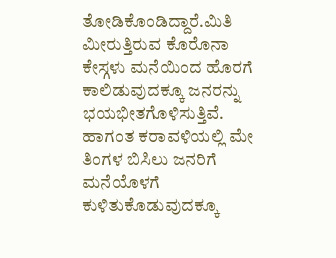ತೋಡಿಕೊಂಡಿದ್ದಾರೆ.ಮಿತಿ ಮೀರುತ್ತಿರುವ ಕೊರೊನಾ ಕೇಸ್ಗಳು ಮನೆಯಿಂದ ಹೊರಗೆ ಕಾಲಿಡುವುದಕ್ಕೂ ಜನರನ್ನು ಭಯಭೀತಗೊಳಿಸುತ್ತಿವೆ. ಹಾಗಂತ ಕರಾವಳಿಯಲ್ಲಿ ಮೇ ತಿಂಗಳ ಬಿಸಿಲು ಜನರಿಗೆ ಮನೆಯೊಳಗೆ ಕುಳಿತುಕೊಡುವುದಕ್ಕೂ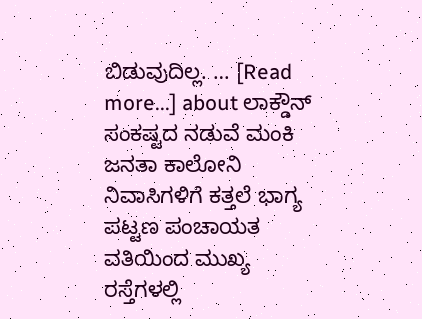ಬಿಡುವುದಿಲ್ಲ. … [Read more...] about ಲಾಕ್ಡೌನ್ ಸಂಕಷ್ಟದ ನಡುವೆ ಮಂಕಿ ಜನತಾ ಕಾಲೋನಿ ನಿವಾಸಿಗಳಿಗೆ ಕತ್ತಲೆ ಭಾಗ್ಯ
ಪಟ್ಟಣ ಪಂಚಾಯತ ವತಿಯಿಂದ ಮುಖ್ಯ ರಸ್ತೆಗಳಲ್ಲಿ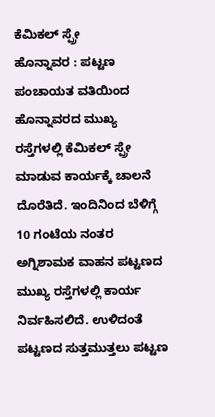ಕೆಮಿಕಲ್ ಸ್ಪ್ರೇ
ಹೊನ್ನಾವರ : ಪಟ್ಟಣ ಪಂಚಾಯತ ವತಿಯಿಂದ ಹೊನ್ನಾವರದ ಮುಖ್ಯ ರಸ್ತೆಗಳಲ್ಲಿ ಕೆಮಿಕಲ್ ಸ್ಪ್ರೇ ಮಾಡುವ ಕಾರ್ಯಕ್ಕೆ ಚಾಲನೆ ದೊರೆತಿದೆ. ಇಂದಿನಿಂದ ಬೆಳಿಗ್ಗೆ 10 ಗಂಟೆಯ ನಂತರ ಅಗ್ನಿಶಾಮಕ ವಾಹನ ಪಟ್ಟಣದ ಮುಖ್ಯ ರಸ್ತೆಗಳಲ್ಲಿ ಕಾರ್ಯ ನಿರ್ವಹಿಸಲಿದೆ. ಉಳಿದಂತೆ ಪಟ್ಟಣದ ಸುತ್ತಮುತ್ತಲು ಪಟ್ಟಣ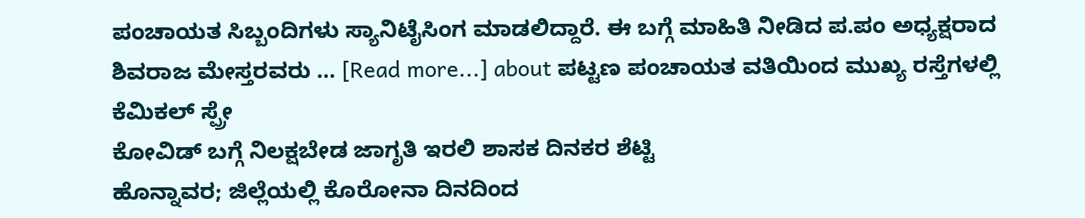ಪಂಚಾಯತ ಸಿಬ್ಬಂದಿಗಳು ಸ್ಯಾನಿಟೈಸಿಂಗ ಮಾಡಲಿದ್ದಾರೆ. ಈ ಬಗ್ಗೆ ಮಾಹಿತಿ ನೀಡಿದ ಪ.ಪಂ ಅಧ್ಯಕ್ಷರಾದ ಶಿವರಾಜ ಮೇಸ್ತರವರು … [Read more...] about ಪಟ್ಟಣ ಪಂಚಾಯತ ವತಿಯಿಂದ ಮುಖ್ಯ ರಸ್ತೆಗಳಲ್ಲಿ ಕೆಮಿಕಲ್ ಸ್ಪ್ರೇ
ಕೋವಿಡ್ ಬಗ್ಗೆ ನಿಲಕ್ಷಬೇಡ ಜಾಗೃತಿ ಇರಲಿ ಶಾಸಕ ದಿನಕರ ಶೆಟ್ಟಿ
ಹೊನ್ನಾವರ; ಜಿಲ್ಲೆಯಲ್ಲಿ ಕೊರೋನಾ ದಿನದಿಂದ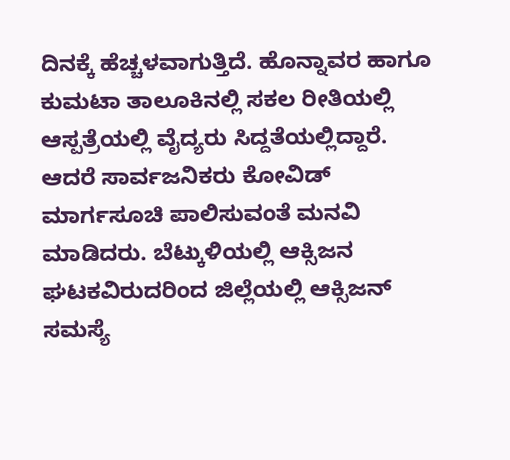ದಿನಕ್ಕೆ ಹೆಚ್ಚಳವಾಗುತ್ತಿದೆ. ಹೊನ್ನಾವರ ಹಾಗೂ ಕುಮಟಾ ತಾಲೂಕಿನಲ್ಲಿ ಸಕಲ ರೀತಿಯಲ್ಲಿ ಆಸ್ಪತ್ರೆಯಲ್ಲಿ ವೈದ್ಯರು ಸಿದ್ದತೆಯಲ್ಲಿದ್ದಾರೆ. ಆದರೆ ಸಾರ್ವಜನಿಕರು ಕೋವಿಡ್ ಮಾರ್ಗಸೂಚಿ ಪಾಲಿಸುವಂತೆ ಮನವಿ ಮಾಡಿದರು. ಬೆಟ್ಕುಳಿಯಲ್ಲಿ ಆಕ್ಸಿಜನ ಘಟಕವಿರುದರಿಂದ ಜಿಲ್ಲೆಯಲ್ಲಿ ಆಕ್ಸಿಜನ್ ಸಮಸ್ಯೆ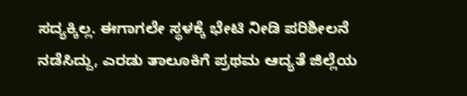ಸದ್ಯಕ್ಕಿಲ್ಲ. ಈಗಾಗಲೇ ಸ್ಥಳಕ್ಕೆ ಭೇಟಿ ನೀಡಿ ಪರಿಶೀಲನೆ ನಡೆಸಿದ್ದು, ಎರಡು ತಾಲೂಕಿಗೆ ಪ್ರಥಮ ಆದ್ಯತೆ ಜಿಲ್ಲೆಯ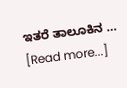ಇತರೆ ತಾಲೂಕಿನ … [Read more...]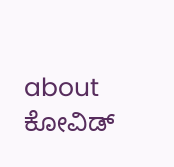about ಕೋವಿಡ್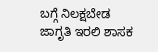ಬಗ್ಗೆ ನಿಲಕ್ಷಬೇಡ ಜಾಗೃತಿ ಇರಲಿ ಶಾಸಕ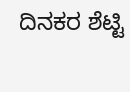ದಿನಕರ ಶೆಟ್ಟಿ